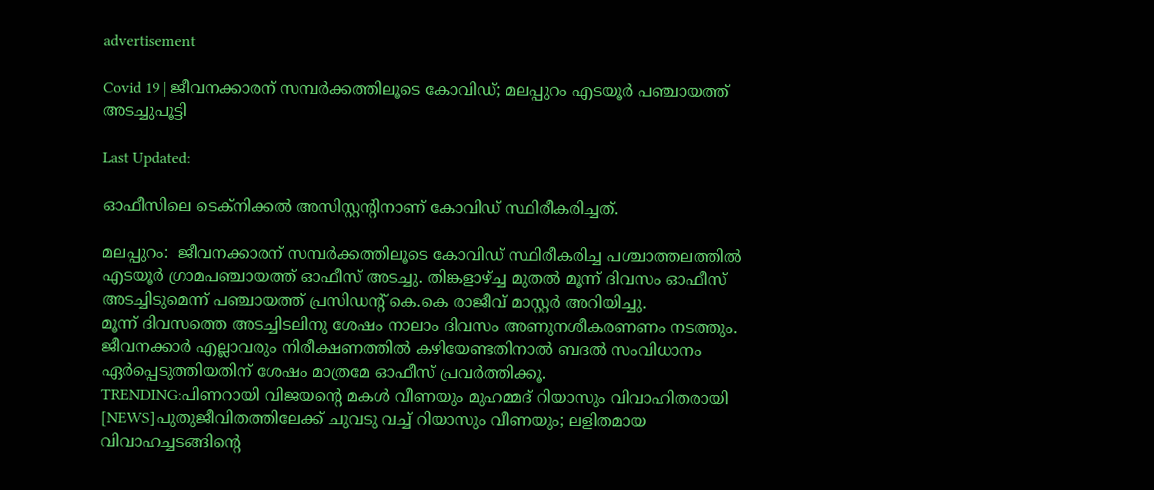advertisement

Covid 19 | ജീവനക്കാരന് സമ്പർക്കത്തിലൂടെ കോവിഡ്; മലപ്പുറം എടയൂർ പഞ്ചായത്ത് അടച്ചുപൂട്ടി

Last Updated:

ഓഫീസിലെ ടെക്‌നിക്കല്‍ അസിസ്റ്റന്റിനാണ് കോവിഡ് സ്ഥിരീകരിച്ചത്.

മലപ്പുറം:  ജീവനക്കാരന് സമ്പര്‍ക്കത്തിലൂടെ കോവിഡ് സ്ഥിരീകരിച്ച പശ്ചാത്തലത്തില്‍ എടയൂര്‍ ഗ്രാമപഞ്ചായത്ത് ഓഫീസ് അടച്ചു. തിങ്കളാഴ്ച്ച മുതല്‍ മൂന്ന് ദിവസം ഓഫീസ് അടച്ചിടുമെന്ന് പഞ്ചായത്ത് പ്രസിഡന്റ് കെ.കെ രാജീവ് മാസ്റ്റര്‍ അറിയിച്ചു.
മൂന്ന് ദിവസത്തെ അടച്ചിടലിനു ശേഷം നാലാം ദിവസം അണുനശീകരണണം നടത്തും. ജീവനക്കാര്‍ എല്ലാവരും നിരീക്ഷണത്തില്‍ കഴിയേണ്ടതിനാല്‍ ബദല്‍ സംവിധാനം ഏര്‍പ്പെടുത്തിയതിന് ശേഷം മാത്രമേ ഓഫീസ് പ്രവര്‍ത്തിക്കൂ.
TRENDING:പിണറായി വിജയന്റെ മകൾ വീണയും മുഹമ്മദ് റിയാസും വിവാഹിതരായി [NEWS]പുതുജീവിതത്തിലേക്ക് ചുവടു വച്ച് റിയാസും വീണയും; ലളിതമായ വിവാഹച്ചടങ്ങിന്റെ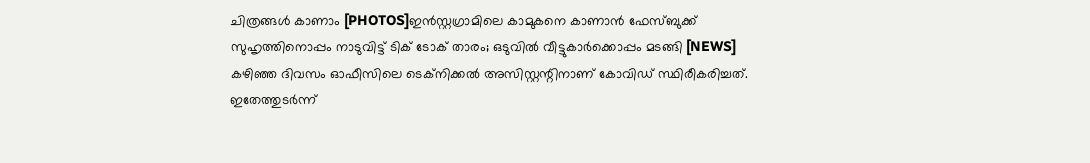ചിത്രങ്ങൾ കാണാം [PHOTOS]ഇൻസ്റ്റഗ്രാമിലെ കാമുകനെ കാണാൻ ഫേസ്ബുക്ക് സുഹൃത്തിനൊപ്പം നാടുവിട്ട് ടിക് ടോക് താരം; ഒടുവിൽ വീട്ടുകാർക്കൊപ്പം മടങ്ങി [NEWS]
കഴിഞ്ഞ ദിവസം ഓഫീസിലെ ടെക്‌നിക്കല്‍ അസിസ്റ്റന്റിനാണ് കോവിഡ് സ്ഥിരീകരിച്ചത്. ഇതേത്തുടര്‍ന്ന്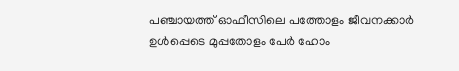പഞ്ചായത്ത് ഓഫീസിലെ പത്തോളം ജീവനക്കാര്‍ ഉള്‍പ്പെടെ മുപ്പതോളം പേര്‍ ഹോം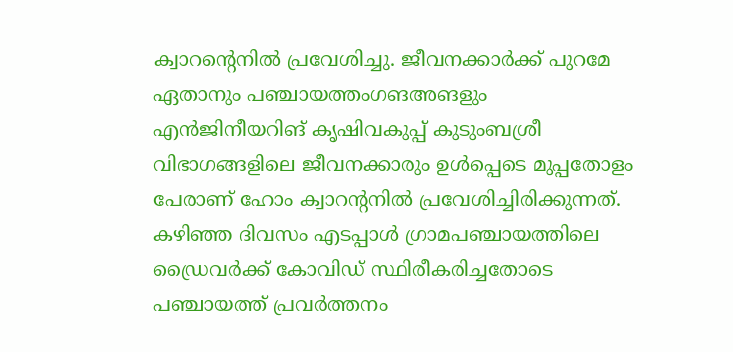ക്വാറന്റെനില്‍ പ്രവേശിച്ചു. ജീവനക്കാര്‍ക്ക് പുറമേ ഏതാനും പഞ്ചായത്തംഗങഅങളും എന്‍ജിനീയറിങ് കൃഷിവകുപ്പ് കുടുംബശ്രീ വിഭാഗങ്ങളിലെ ജീവനക്കാരും ഉള്‍പ്പെടെ മുപ്പതോളം പേരാണ് ഹോം ക്വാറന്റനില്‍ പ്രവേശിച്ചിരിക്കുന്നത്. കഴിഞ്ഞ ദിവസം എടപ്പാള്‍ ഗ്രാമപഞ്ചായത്തിലെ ഡ്രൈവര്‍ക്ക് കോവിഡ് സ്ഥിരീകരിച്ചതോടെ പഞ്ചായത്ത് പ്രവര്‍ത്തനം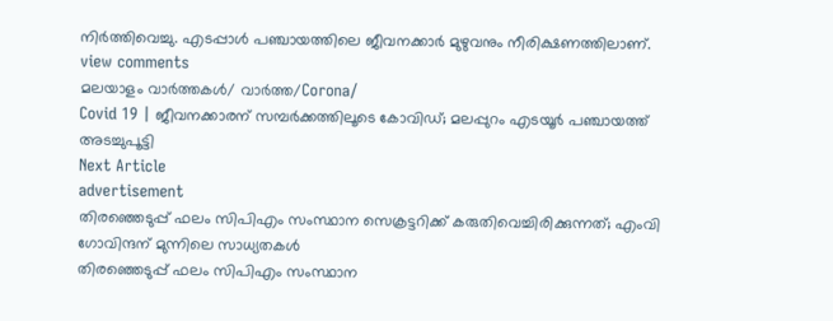നിര്‍ത്തിവെച്ചു. എടപ്പാൾ പഞ്ചായത്തിലെ ജീവനക്കാര്‍ മുഴുവനും നീരിക്ഷണത്തിലാണ്.
view comments
മലയാളം വാർത്തകൾ/ വാർത്ത/Corona/
Covid 19 | ജീവനക്കാരന് സമ്പർക്കത്തിലൂടെ കോവിഡ്; മലപ്പുറം എടയൂർ പഞ്ചായത്ത് അടച്ചുപൂട്ടി
Next Article
advertisement
തിരഞ്ഞെടുപ്പ് ഫലം സിപിഎം സംസ്ഥാന സെക്രട്ടറിക്ക് കരുതിവെച്ചിരിക്കുന്നത്; എംവി ഗോവിന്ദന് മുന്നിലെ സാധ്യതകൾ
തിരഞ്ഞെടുപ്പ് ഫലം സിപിഎം സംസ്ഥാന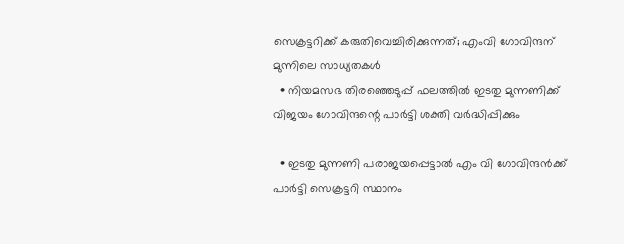സെക്രട്ടറിക്ക് കരുതിവെച്ചിരിക്കുന്നത്; എംവി ഗോവിന്ദന് മുന്നിലെ സാധ്യതകൾ
  • നിയമസഭ തിരഞ്ഞെടുപ്പ് ഫലത്തിൽ ഇടതു മുന്നണിക്ക് വിജയം ഗോവിന്ദന്റെ പാർട്ടി ശക്തി വർദ്ധിപ്പിക്കും

  • ഇടതു മുന്നണി പരാജയപ്പെട്ടാൽ എം വി ഗോവിന്ദൻക്ക് പാർട്ടി സെക്രട്ടറി സ്ഥാനം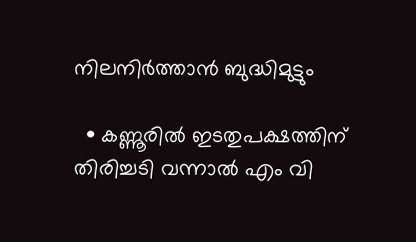നിലനിർത്താൻ ബുദ്ധിമുട്ടും

  • കണ്ണൂരിൽ ഇടതുപക്ഷത്തിന് തിരിച്ചടി വന്നാൽ എം വി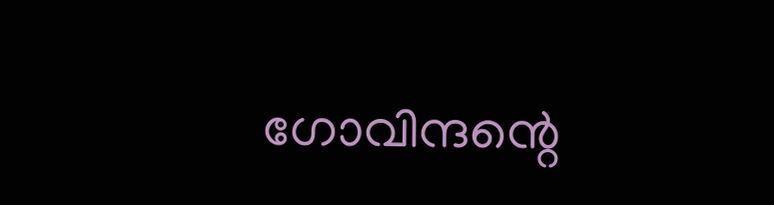ഗോവിന്ദന്റെ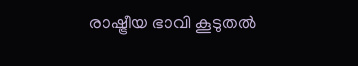രാഷ്ട്രീയ ഭാവി കൂടുതൽ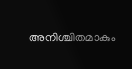അനിശ്ചിതമാകും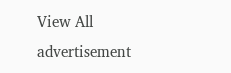View All
advertisement